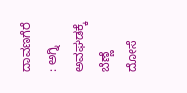ದಾವಣಗೆರೆ : ಅಗ್ನಿ ಅವಘಡಕ್ಕೆ ಬೆಣ್ಣೆ ದೋಸೆ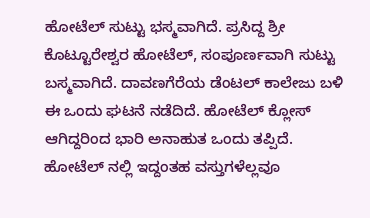ಹೋಟೆಲ್ ಸುಟ್ಟು ಭಸ್ಮವಾಗಿದೆ. ಪ್ರಸಿದ್ದ ಶ್ರೀ ಕೊಟ್ಟೂರೇಶ್ವರ ಹೋಟೆಲ್, ಸಂಪೂರ್ಣವಾಗಿ ಸುಟ್ಟು ಬಸ್ಮವಾಗಿದೆ. ದಾವಣಗೆರೆಯ ಡೆಂಟಲ್ ಕಾಲೇಜು ಬಳಿ ಈ ಒಂದು ಘಟನೆ ನಡೆದಿದೆ. ಹೋಟೆಲ್ ಕ್ಲೋಸ್ ಆಗಿದ್ದರಿಂದ ಭಾರಿ ಅನಾಹುತ ಒಂದು ತಪ್ಪಿದೆ. ಹೋಟೆಲ್ ನಲ್ಲಿ ಇದ್ದಂತಹ ವಸ್ತುಗಳೆಲ್ಲವೂ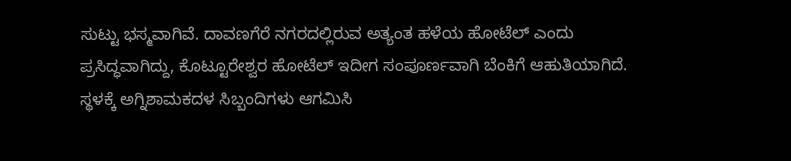ಸುಟ್ಟು ಭಸ್ಮವಾಗಿವೆ. ದಾವಣಗೆರೆ ನಗರದಲ್ಲಿರುವ ಅತ್ಯಂತ ಹಳೆಯ ಹೋಟೆಲ್ ಎಂದು ಪ್ರಸಿದ್ಧವಾಗಿದ್ದು, ಕೊಟ್ಟೂರೇಶ್ವರ ಹೋಟೆಲ್ ಇದೀಗ ಸಂಪೂರ್ಣವಾಗಿ ಬೆಂಕಿಗೆ ಆಹುತಿಯಾಗಿದೆ. ಸ್ಥಳಕ್ಕೆ ಅಗ್ನಿಶಾಮಕದಳ ಸಿಬ್ಬಂದಿಗಳು ಆಗಮಿಸಿ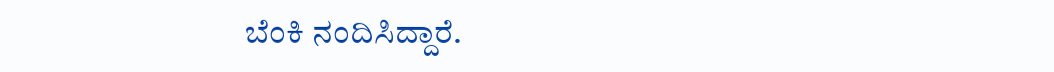ಬೆಂಕಿ ನಂದಿಸಿದ್ದಾರೆ.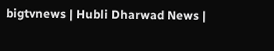bigtvnews | Hubli Dharwad News |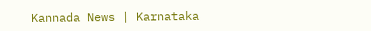Kannada News | Karnataka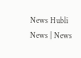News Hubli News | News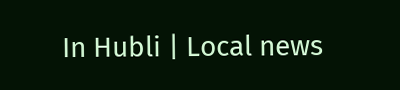In Hubli | Local news